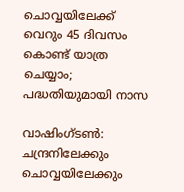ചൊവ്വയിലേക്ക് വെറും 45 ദിവസം കൊണ്ട് യാത്ര ചെയ്യാം; പദ്ധതിയുമായി നാസ

വാഷിംഗ്ടൺ: ചന്ദ്രനിലേക്കും ചൊവ്വയിലേക്കും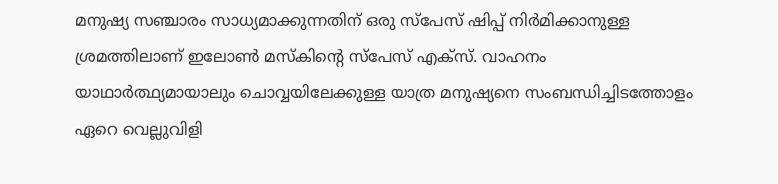മനുഷ്യ സഞ്ചാരം സാധ്യമാക്കുന്നതിന് ഒരു സ്പേസ് ഷിപ്പ് നിർമിക്കാനുള്ള ശ്രമത്തിലാണ് ഇലോൺ മസ്‌കിന്റെ സ്പേസ് എക്സ്. വാഹനം യാഥാർത്ഥ്യമായാലും ചൊവ്വയിലേക്കുള്ള യാത്ര മനുഷ്യനെ സംബന്ധിച്ചിടത്തോളം ഏറെ വെല്ലുവിളി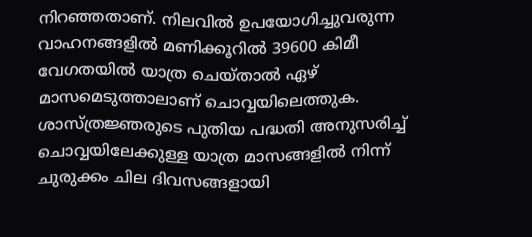നിറഞ്ഞതാണ്. നിലവിൽ ഉപയോഗിച്ചുവരുന്ന വാഹനങ്ങളിൽ മണിക്കൂറിൽ 39600 കിമീ വേഗതയിൽ യാത്ര ചെയ്താൽ ഏഴ് മാസമെടുത്താലാണ് ചൊവ്വയിലെത്തുക. ശാസ്ത്രജ്ഞരുടെ പുതിയ പദ്ധതി അനുസരിച്ച് ചൊവ്വയിലേക്കുള്ള യാത്ര മാസങ്ങളിൽ നിന്ന് ചുരുക്കം ചില ദിവസങ്ങളായി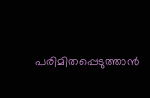പരിമിതപ്പെടുത്താൻ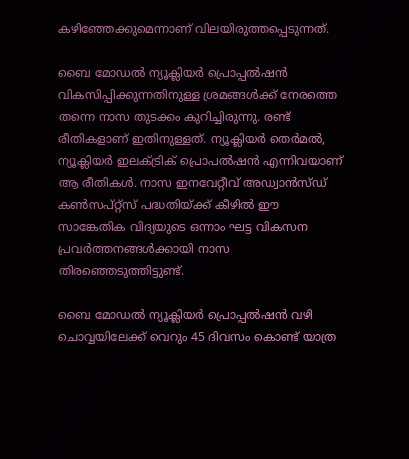കഴിഞ്ഞേക്കുമെന്നാണ് വിലയിരുത്തപ്പെടുന്നത്.

ബൈ മോഡൽ ന്യൂക്ലിയർ പ്രൊപ്പൽഷൻ വികസിപ്പിക്കുന്നതിനുള്ള ശ്രമങ്ങൾക്ക് നേരത്തെ തന്നെ നാസ തുടക്കം കുറിച്ചിരുന്നു. രണ്ട് രീതികളാണ് ഇതിനുള്ളത്. ന്യൂക്ലിയർ തെർമൽ, ന്യൂക്ലിയർ ഇലക്ട്രിക് പ്രൊപൽഷൻ എന്നിവയാണ് ആ രീതികൾ. നാസ ഇനവേറ്റീവ് അഡ്വാൻസ്ഡ് കൺസപ്റ്റ്സ് പദ്ധതിയ്ക്ക് കീഴിൽ ഈ സാങ്കേതിക വിദ്യയുടെ ഒന്നാം ഘട്ട വികസന പ്രവർത്തനങ്ങൾക്കായി നാസ തിരഞ്ഞെടുത്തിട്ടുണ്ട്.

ബൈ മോഡൽ ന്യൂക്ലിയർ പ്രൊപ്പൽഷൻ വഴി ചൊവ്വയിലേക്ക് വെറും 45 ദിവസം കൊണ്ട് യാത്ര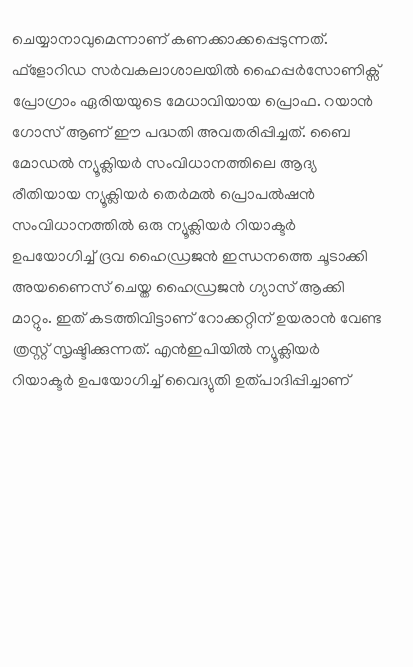ചെയ്യാനാവുമെന്നാണ് കണക്കാക്കപ്പെടുന്നത്. ഫ്ളോറിഡ സർവകലാശാലയിൽ ഹൈപ്പർസോണിക്സ് പ്രോഗ്രാം ഏരിയയുടെ മേധാവിയായ പ്രൊഫ. റയാൻ ഗോസ് ആണ് ഈ പദ്ധതി അവതരിപ്പിച്ചത്. ബൈ മോഡൽ ന്യൂക്ലിയർ സംവിധാനത്തിലെ ആദ്യ രീതിയായ ന്യൂക്ലിയർ തെർമൽ പ്രൊപൽഷൻ സംവിധാനത്തിൽ ഒരു ന്യൂക്ലിയർ റിയാക്ടർ ഉപയോഗിച്ച് ദ്രവ ഹൈഡ്രജൻ ഇന്ധനത്തെ ചൂടാക്കി അയണൈസ് ചെയ്ത ഹൈഡ്രജൻ ഗ്യാസ് ആക്കി മാറ്റും. ഇത് കടത്തിവിട്ടാണ് റോക്കറ്റിന് ഉയരാൻ വേണ്ട ത്രസ്റ്റ് സൃഷ്ടിക്കുന്നത്. എൻഇപിയിൽ ന്യൂക്ലിയർ റിയാക്ടർ ഉപയോഗിച്ച് വൈദ്യുതി ഉത്പാദിപ്പിച്ചാണ്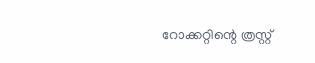റോക്കറ്റിന്റെ ത്രസ്റ്റ്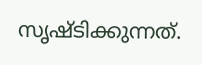സൃഷ്ടിക്കുന്നത്.